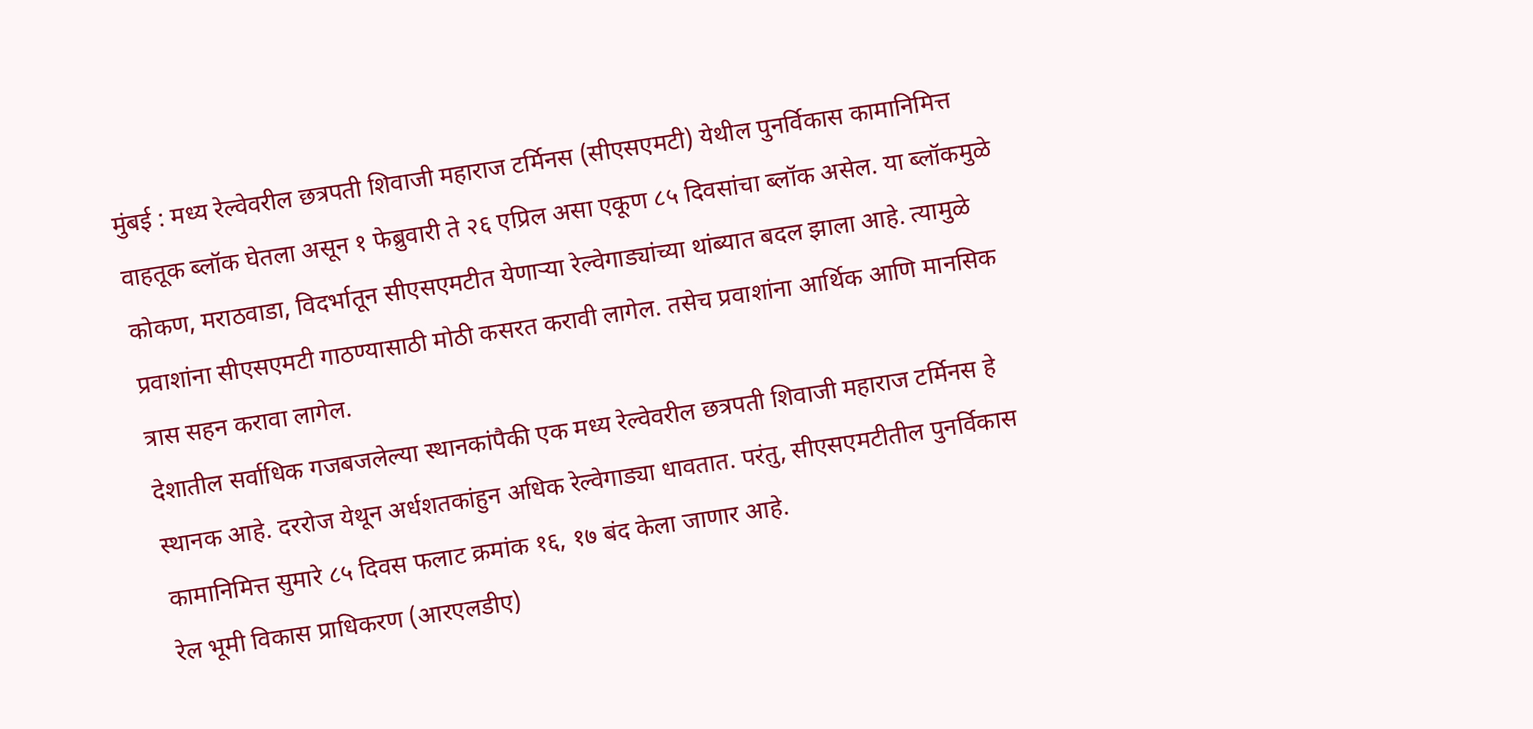मुंबई : मध्य रेल्वेवरील छत्रपती शिवाजी महाराज टर्मिनस (सीएसएमटी) येथील पुनर्विकास कामानिमित्त वाहतूक ब्लॉक घेतला असून १ फेब्रुवारी ते २६ एप्रिल असा एकूण ८५ दिवसांचा ब्लॉक असेल. या ब्लॉकमुळे कोकण, मराठवाडा, विदर्भातून सीएसएमटीत येणाऱ्या रेल्वेगाड्यांच्या थांब्यात बदल झाला आहे. त्यामुळे प्रवाशांना सीएसएमटी गाठण्यासाठी मोठी कसरत करावी लागेल. तसेच प्रवाशांना आर्थिक आणि मानसिक त्रास सहन करावा लागेल.
देशातील सर्वाधिक गजबजलेल्या स्थानकांपैकी एक मध्य रेल्वेवरील छत्रपती शिवाजी महाराज टर्मिनस हे स्थानक आहे. दररोज येथून अर्धशतकांहुन अधिक रेल्वेगाड्या धावतात. परंतु, सीएसएमटीतील पुनर्विकास कामानिमित्त सुमारे ८५ दिवस फलाट क्रमांक १६, १७ बंद केला जाणार आहे.
रेल भूमी विकास प्राधिकरण (आरएलडीए)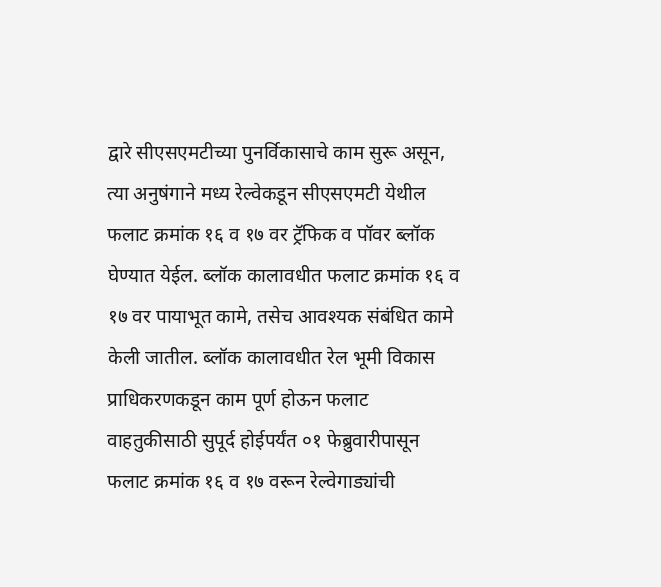द्वारे सीएसएमटीच्या पुनर्विकासाचे काम सुरू असून, त्या अनुषंगाने मध्य रेल्वेकडून सीएसएमटी येथील फलाट क्रमांक १६ व १७ वर ट्रॅफिक व पॉवर ब्लॉक घेण्यात येईल. ब्लॉक कालावधीत फलाट क्रमांक १६ व १७ वर पायाभूत कामे, तसेच आवश्यक संबंधित कामे केली जातील. ब्लॉक कालावधीत रेल भूमी विकास प्राधिकरणकडून काम पूर्ण होऊन फलाट वाहतुकीसाठी सुपूर्द होईपर्यंत ०१ फेब्रुवारीपासून फलाट क्रमांक १६ व १७ वरून रेल्वेगाड्यांची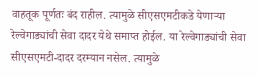वाहतूक पूर्णतः बंद राहील. त्यामुळे सीएसएमटीकडे येणाऱ्या रेल्वेगाड्यांची सेवा दादर येथे समाप्त होईल. या रेल्वेगाड्यांची सेवा सीएसएमटी-दादर दरम्यान नसेल. त्यामुळे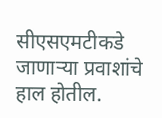सीएसएमटीकडे जाणाऱ्या प्रवाशांचे हाल होतील.